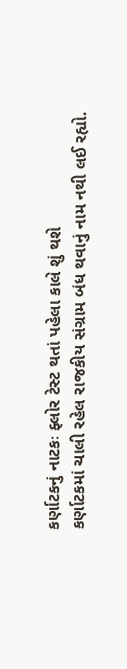કર્ણાટકનું નાટકઃ ફ્લોર ટેસ્ટ થતાં પહેલા કાલે શું થશે
કર્ણાટકમાં ચાલી રહેલ રાજકીય સંગ્રામ બંધ થવાનું નામ નથી લઈ રહ્યો.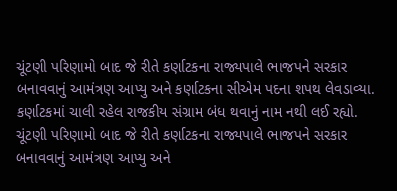ચૂંટણી પરિણામો બાદ જે રીતે કર્ણાટકના રાજ્યપાલે ભાજપને સરકાર બનાવવાનું આમંત્રણ આપ્યુ અને કર્ણાટકના સીએમ પદના શપથ લેવડાવ્યા.
કર્ણાટકમાં ચાલી રહેલ રાજકીય સંગ્રામ બંધ થવાનું નામ નથી લઈ રહ્યો. ચૂંટણી પરિણામો બાદ જે રીતે કર્ણાટકના રાજ્યપાલે ભાજપને સરકાર બનાવવાનું આમંત્રણ આપ્યુ અને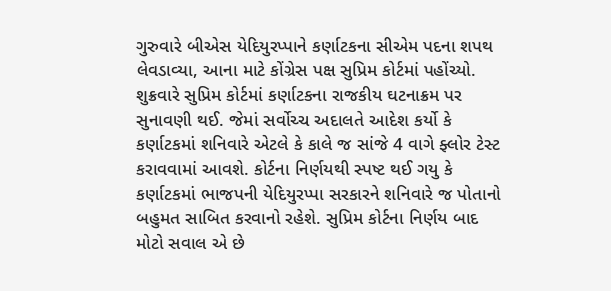ગુરુવારે બીએસ યેદિયુરપ્પાને કર્ણાટકના સીએમ પદના શપથ લેવડાવ્યા, આના માટે કોંગ્રેસ પક્ષ સુપ્રિમ કોર્ટમાં પહોંચ્યો. શુક્રવારે સુપ્રિમ કોર્ટમાં કર્ણાટકના રાજકીય ઘટનાક્રમ પર સુનાવણી થઈ. જેમાં સર્વોચ્ચ અદાલતે આદેશ કર્યો કે કર્ણાટકમાં શનિવારે એટલે કે કાલે જ સાંજે 4 વાગે ફ્લોર ટેસ્ટ કરાવવામાં આવશે. કોર્ટના નિર્ણયથી સ્પષ્ટ થઈ ગયુ કે કર્ણાટકમાં ભાજપની યેદિયુરપ્પા સરકારને શનિવારે જ પોતાનો બહુમત સાબિત કરવાનો રહેશે. સુપ્રિમ કોર્ટના નિર્ણય બાદ મોટો સવાલ એ છે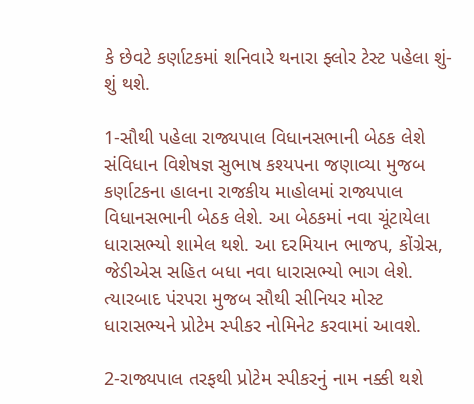કે છેવટે કર્ણાટકમાં શનિવારે થનારા ફ્લોર ટેસ્ટ પહેલા શું-શું થશે.

1-સૌથી પહેલા રાજ્યપાલ વિધાનસભાની બેઠક લેશે
સંવિધાન વિશેષજ્ઞ સુભાષ કશ્યપના જણાવ્યા મુજબ કર્ણાટકના હાલના રાજકીય માહોલમાં રાજ્યપાલ વિધાનસભાની બેઠક લેશે. આ બેઠકમાં નવા ચૂંટાયેલા ધારાસભ્યો શામેલ થશે. આ દરમિયાન ભાજપ, કોંગ્રેસ, જેડીએસ સહિત બધા નવા ધારાસભ્યો ભાગ લેશે. ત્યારબાદ પંરપરા મુજબ સૌથી સીનિયર મોસ્ટ ધારાસભ્યને પ્રોટેમ સ્પીકર નોમિનેટ કરવામાં આવશે.

2-રાજ્યપાલ તરફથી પ્રોટેમ સ્પીકરનું નામ નક્કી થશે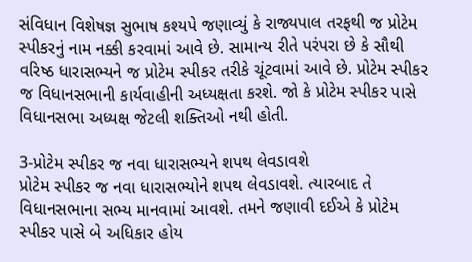સંવિધાન વિશેષજ્ઞ સુભાષ કશ્યપે જણાવ્યું કે રાજ્યપાલ તરફથી જ પ્રોટેમ સ્પીકરનું નામ નક્કી કરવામાં આવે છે. સામાન્ય રીતે પરંપરા છે કે સૌથી વરિષ્ઠ ધારાસભ્યને જ પ્રોટેમ સ્પીકર તરીકે ચૂંટવામાં આવે છે. પ્રોટેમ સ્પીકર જ વિધાનસભાની કાર્યવાહીની અધ્યક્ષતા કરશે. જો કે પ્રોટેમ સ્પીકર પાસે વિધાનસભા અધ્યક્ષ જેટલી શક્તિઓ નથી હોતી.

3-પ્રોટેમ સ્પીકર જ નવા ધારાસભ્યને શપથ લેવડાવશે
પ્રોટેમ સ્પીકર જ નવા ધારાસભ્યોને શપથ લેવડાવશે. ત્યારબાદ તે વિધાનસભાના સભ્ય માનવામાં આવશે. તમને જણાવી દઈએ કે પ્રોટેમ સ્પીકર પાસે બે અધિકાર હોય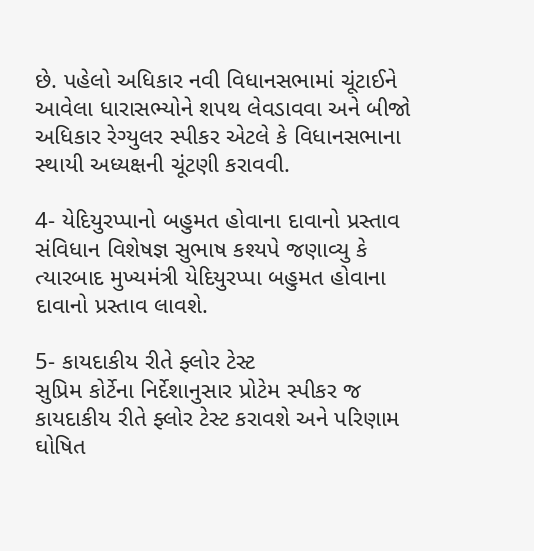છે. પહેલો અધિકાર નવી વિધાનસભામાં ચૂંટાઈને આવેલા ધારાસભ્યોને શપથ લેવડાવવા અને બીજો અધિકાર રેગ્યુલર સ્પીકર એટલે કે વિધાનસભાના સ્થાયી અધ્યક્ષની ચૂંટણી કરાવવી.

4- યેદિયુરપ્પાનો બહુમત હોવાના દાવાનો પ્રસ્તાવ
સંવિધાન વિશેષજ્ઞ સુભાષ કશ્યપે જણાવ્યુ કે ત્યારબાદ મુખ્યમંત્રી યેદિયુરપ્પા બહુમત હોવાના દાવાનો પ્રસ્તાવ લાવશે.

5- કાયદાકીય રીતે ફ્લોર ટેસ્ટ
સુપ્રિમ કોર્ટેના નિર્દેશાનુસાર પ્રોટેમ સ્પીકર જ કાયદાકીય રીતે ફ્લોર ટેસ્ટ કરાવશે અને પરિણામ ઘોષિત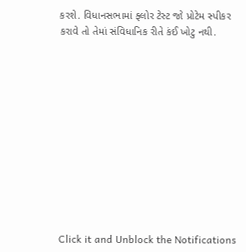કરશે. વિધાનસભામાં ફ્લોર ટેસ્ટ જો પ્રોટેમ સ્પીકર કરાવે તો તેમાં સંવિધાનિક રીતે કંઈ ખોટુ નથી.












Click it and Unblock the Notifications